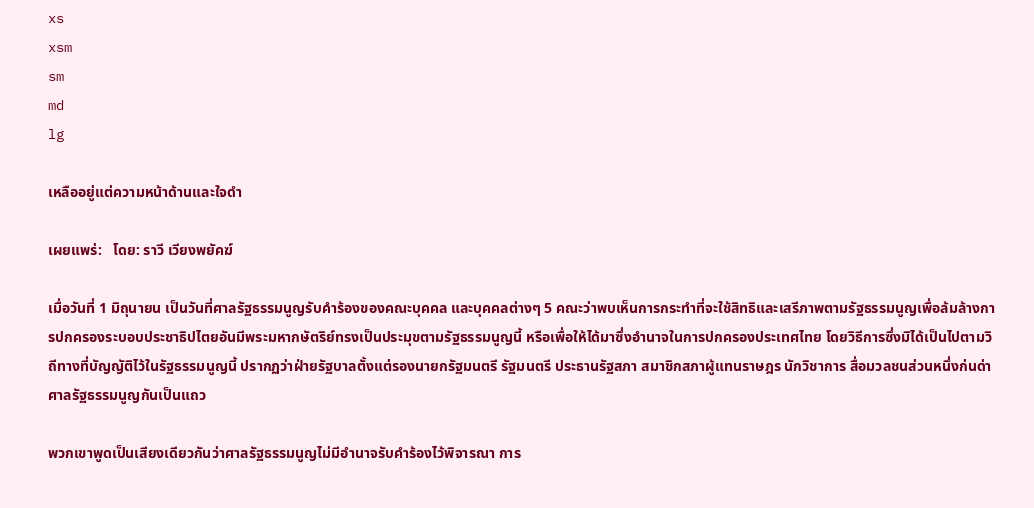xs
xsm
sm
md
lg

เหลืออยู่แต่ความหน้าด้านและใจดำ

เผยแพร่:   โดย: ราวี เวียงพยัคฆ์

เมื่อวันที่ 1 มิถุนายน เป็นวันที่ศาลรัฐธรรมนูญรับคำร้องของคณะบุคคล และบุคคลต่างๆ 5 คณะว่าพบเห็นการกระทำที่จะใช้สิทธิและเสรีภาพตามรัฐธรรมนูญเพื่อล้มล้างการปกครองระบอบประชาธิปไตยอันมีพระมหากษัตริย์ทรงเป็นประมุขตามรัฐธรรมนูญนี้ หรือเพื่อให้ได้มาซึ่งอำนาจในการปกครองประเทศไทย โดยวิธีการซึ่งมิได้เป็นไปตามวิถีทางที่บัญญัติไว้ในรัฐธรรมนูญนี้ ปรากฏว่าฝ่ายรัฐบาลตั้งแต่รองนายกรัฐมนตรี รัฐมนตรี ประธานรัฐสภา สมาชิกสภาผู้แทนราษฎร นักวิชาการ สื่อมวลชนส่วนหนึ่งก่นด่าศาลรัฐธรรมนูญกันเป็นแถว

พวกเขาพูดเป็นเสียงเดียวกันว่าศาลรัฐธรรมนูญไม่มีอำนาจรับคำร้องไว้พิจารณา การ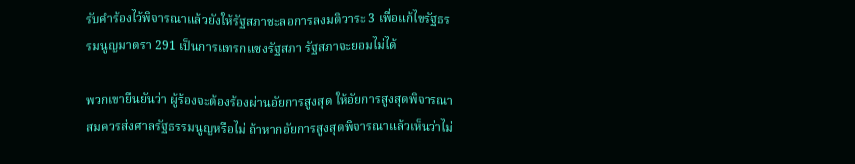รับคำร้องไว้พิจารณาแล้วยังให้รัฐสภาชะลอการลงมติวาระ 3 เพื่อแก้ไขรัฐธรรมนูญมาตรา 291 เป็นการแทรกแซงรัฐสภา รัฐสภาจะยอมไม่ได้

พวกเขายืนยันว่า ผู้ร้องจะต้องร้องผ่านอัยการสูงสุด ให้อัยการสูงสุดพิจารณาสมควรส่งศาลรัฐธรรมนูญหรือไม่ ถ้าหากอัยการสูงสุดพิจารณาแล้วเห็นว่าไม่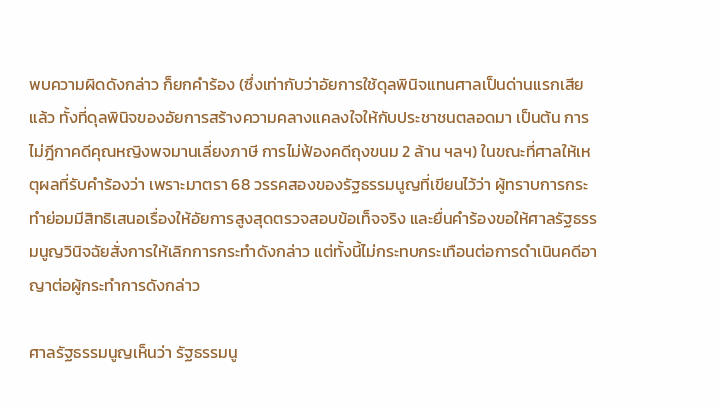พบความผิดดังกล่าว ก็ยกคำร้อง (ซึ่งเท่ากับว่าอัยการใช้ดุลพินิจแทนศาลเป็นด่านแรกเสียแล้ว ทั้งที่ดุลพินิจของอัยการสร้างความคลางแคลงใจให้กับประชาชนตลอดมา เป็นต้น การไม่ฎีกาคดีคุณหญิงพจมานเลี่ยงภาษี การไม่ฟ้องคดีถุงขนม 2 ล้าน ฯลฯ) ในขณะที่ศาลให้เหตุผลที่รับคำร้องว่า เพราะมาตรา 68 วรรคสองของรัฐธรรมนูญที่เขียนไว้ว่า ผู้ทราบการกระทำย่อมมีสิทธิเสนอเรื่องให้อัยการสูงสุดตรวจสอบข้อเท็จจริง และยื่นคำร้องขอให้ศาลรัฐธรรมนูญวินิจฉัยสั่งการให้เลิกการกระทำดังกล่าว แต่ทั้งนี้ไม่กระทบกระเทือนต่อการดำเนินคดีอาญาต่อผู้กระทำการดังกล่าว

ศาลรัฐธรรมนูญเห็นว่า รัฐธรรมนู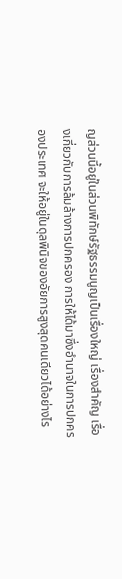ญส่วนนี้อยู่ในส่วนพิทักษ์รัฐธรรมนูญเป็นเรื่องใหญ่ เรื่องสำคัญ เรื่องเกี่ยวกับการล้มล้างการปกครอง การให้ได้มาซึ่งอำนาจในการปกครองประเทศ จะให้อยู่ในดุลพินิจของอัยการสูงสุดคนเดียวได้อย่างไร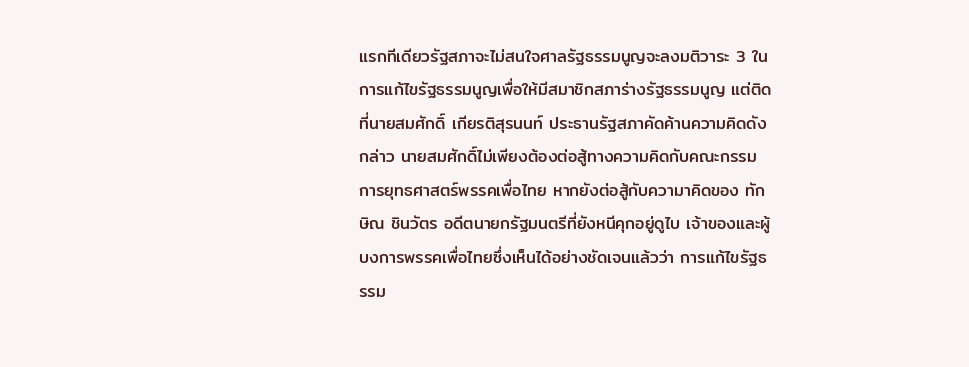แรกทีเดียวรัฐสภาจะไม่สนใจศาลรัฐธรรมนูญจะลงมติวาระ 3 ในการแก้ไขรัฐธรรมนูญเพื่อให้มีสมาชิกสภาร่างรัฐธรรมนูญ แต่ติดที่นายสมศักดิ์ เกียรติสุรนนท์ ประธานรัฐสภาคัดค้านความคิดดังกล่าว นายสมศักดิ์ไม่เพียงต้องต่อสู้ทางความคิดกับคณะกรรมการยุทธศาสตร์พรรคเพื่อไทย หากยังต่อสู้กับความาคิดของ ทักษิณ ชินวัตร อดีตนายกรัฐมนตรีที่ยังหนีคุกอยู่ดูไบ เจ้าของและผู้บงการพรรคเพื่อไทยซึ่งเห็นได้อย่างชัดเจนแล้วว่า การแก้ไขรัฐธรรม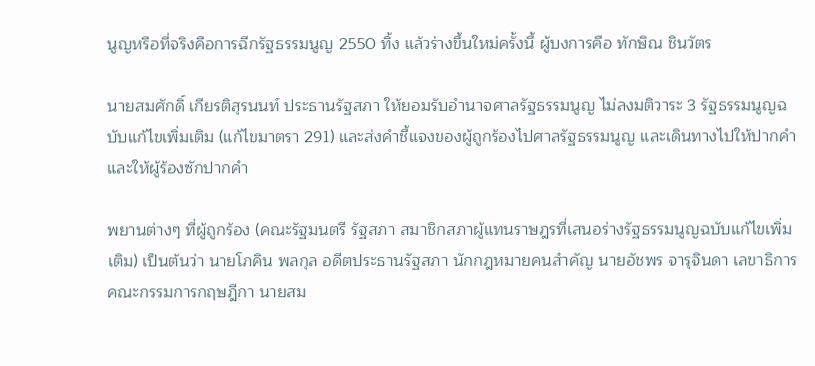นูญหรือที่จริงคือการฉีกรัฐธรรมนูญ 2550 ทิ้ง แล้วร่างขึ้นใหม่ครั้งนี้ ผู้บงการคือ ทักษิณ ชินวัตร

นายสมศักดิ์ เกียรติสุรนนท์ ประธานรัฐสภา ให้ยอมรับอำนาจศาลรัฐธรรมนูญ ไม่ลงมติวาระ 3 รัฐธรรมนูญฉบับแก้ไขเพิ่มเติม (แก้ไขมาตรา 291) และส่งคำชี้แจงของผู้ถูกร้องไปศาลรัฐธรรมนูญ และเดินทางไปให้ปากคำและให้ผู้ร้องซักปากคำ

พยานต่างๆ ที่ผู้ถูกร้อง (คณะรัฐมนตรี รัฐสภา สมาชิกสภาผู้แทนราษฎรที่เสนอร่างรัฐธรรมนูญฉบับแก้ไขเพิ่มเติม) เป็นต้นว่า นายโภคิน พลกุล อดีตประธานรัฐสภา นักกฎหมายคนสำคัญ นายอัชพร จารุจินดา เลขาธิการคณะกรรมการกฤษฎีกา นายสม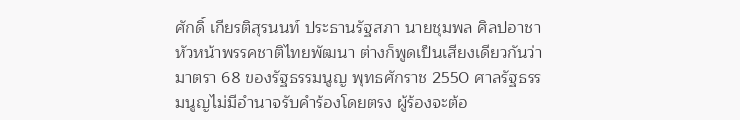ศักดิ์ เกียรติสุรนนท์ ประธานรัฐสภา นายชุมพล ศิลปอาชา หัวหน้าพรรคชาติไทยพัฒนา ต่างก็พูดเป็นเสียงเดียวกันว่า มาตรา 68 ของรัฐธรรมนูญ พุทธศักราช 2550 ศาลรัฐธรรมนูญไม่มีอำนาจรับคำร้องโดยตรง ผู้ร้องจะต้อ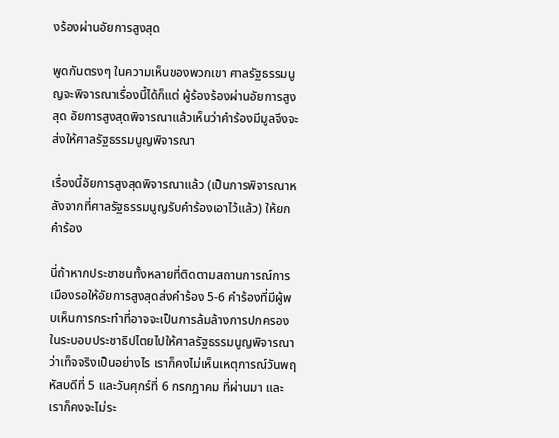งร้องผ่านอัยการสูงสุด

พูดกันตรงๆ ในความเห็นของพวกเขา ศาลรัฐธรรมนูญจะพิจารณาเรื่องนี้ได้ก็แต่ ผู้ร้องร้องผ่านอัยการสูงสุด อัยการสูงสุดพิจารณาแล้วเห็นว่าคำร้องมีมูลจึงจะส่งให้ศาลรัฐธรรมนูญพิจารณา

เรื่องนี้อัยการสูงสุดพิจารณาแล้ว (เป็นการพิจารณาหลังจากที่ศาลรัฐธรรมนูญรับคำร้องเอาไว้แล้ว) ให้ยกคำร้อง

นี่ถ้าหากประชาชนทั้งหลายที่ติดตามสถานการณ์การเมืองรอให้อัยการสูงสุดส่งคำร้อง 5-6 คำร้องที่มีผู้พบเห็นการกระทำที่อาจจะเป็นการล้มล้างการปกครองในระบอบประชาธิปไตยไปให้ศาลรัฐธรรมนูญพิจารณาว่าเท็จจริงเป็นอย่างไร เราก็คงไม่เห็นเหตุการณ์วันพฤหัสบดีที่ 5 และวันศุกร์ที่ 6 กรกฎาคม ที่ผ่านมา และเราก็คงจะไม่ระ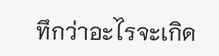ทึกว่าอะไรจะเกิด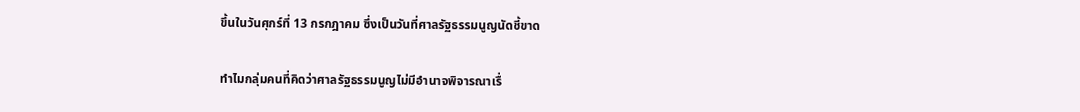ขึ้นในวันศุกร์ที่ 13 กรกฎาคม ซึ่งเป็นวันที่ศาลรัฐธรรมนูญนัดชี้ขาด

ทำไมกลุ่มคนที่คิดว่าศาลรัฐธรรมนูญไม่มีอำนาจพิจารณาเรื่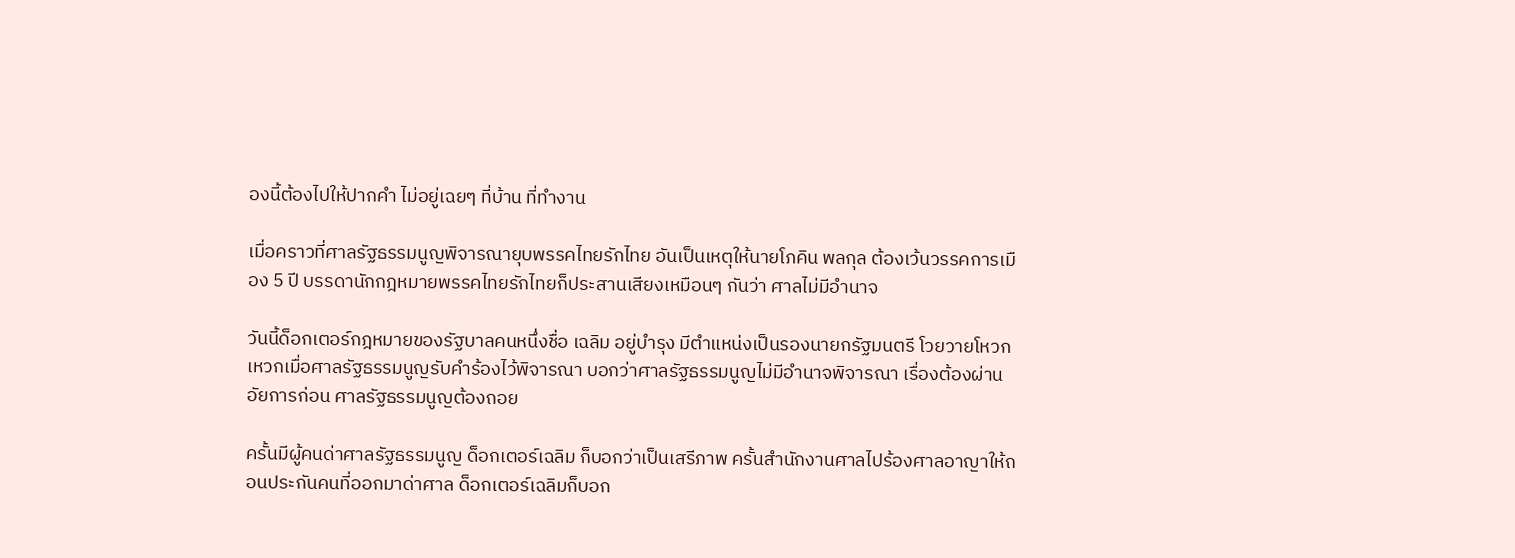องนี้ต้องไปให้ปากคำ ไม่อยู่เฉยๆ ที่บ้าน ที่ทำงาน

เมื่อคราวที่ศาลรัฐธรรมนูญพิจารณายุบพรรคไทยรักไทย อันเป็นเหตุให้นายโภคิน พลกุล ต้องเว้นวรรคการเมือง 5 ปี บรรดานักกฎหมายพรรคไทยรักไทยก็ประสานเสียงเหมือนๆ กันว่า ศาลไม่มีอำนาจ

วันนี้ด็อกเตอร์กฎหมายของรัฐบาลคนหนึ่งชื่อ เฉลิม อยู่บำรุง มีตำแหน่งเป็นรองนายกรัฐมนตรี โวยวายโหวกเหวกเมื่อศาลรัฐธรรมนูญรับคำร้องไว้พิจารณา บอกว่าศาลรัฐธรรมนูญไม่มีอำนาจพิจารณา เรื่องต้องผ่านอัยการก่อน ศาลรัฐธรรมนูญต้องถอย

ครั้นมีผู้คนด่าศาลรัฐธรรมนูญ ด็อกเตอร์เฉลิม ก็บอกว่าเป็นเสรีภาพ ครั้นสำนักงานศาลไปร้องศาลอาญาให้ถอนประกันคนที่ออกมาด่าศาล ด็อกเตอร์เฉลิมก็บอก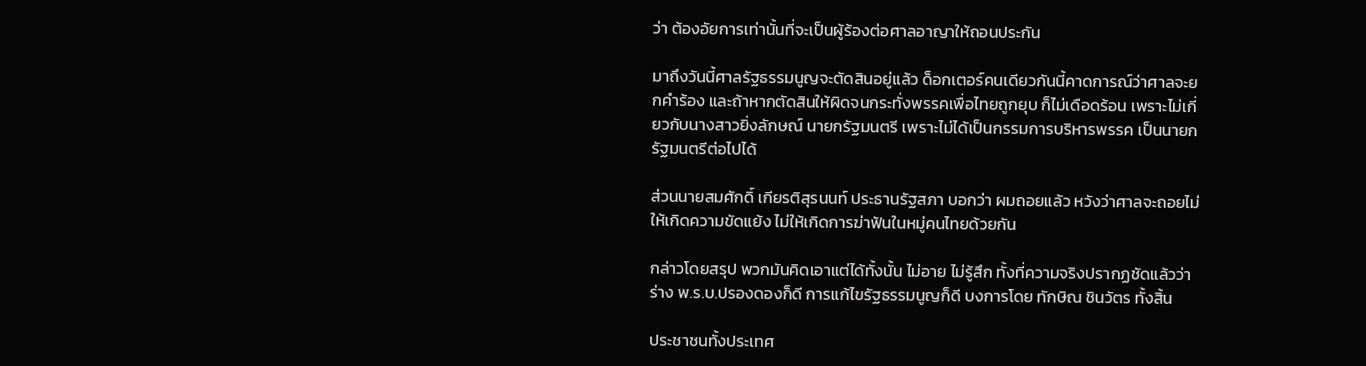ว่า ต้องอัยการเท่านั้นที่จะเป็นผู้ร้องต่อศาลอาญาให้ถอนประกัน

มาถึงวันนี้ศาลรัฐธรรมนูญจะตัดสินอยู่แล้ว ด็อกเตอร์คนเดียวกันนี้คาดการณ์ว่าศาลจะยกคำร้อง และถ้าหากตัดสินให้ผิดจนกระทั่งพรรคเพื่อไทยถูกยุบ ก็ไม่เดือดร้อน เพราะไม่เกี่ยวกับนางสาวยิ่งลักษณ์ นายกรัฐมนตรี เพราะไม่ได้เป็นกรรมการบริหารพรรค เป็นนายกรัฐมนตรีต่อไปได้

ส่วนนายสมศักดิ์ เกียรติสุรนนท์ ประธานรัฐสภา บอกว่า ผมถอยแล้ว หวังว่าศาลจะถอยไม่ให้เกิดความขัดแย้ง ไม่ให้เกิดการฆ่าฟันในหมู่คนไทยด้วยกัน

กล่าวโดยสรุป พวกมันคิดเอาแต่ได้ทั้งนั้น ไม่อาย ไม่รู้สึก ทั้งที่ความจริงปรากฏชัดแล้วว่าร่าง พ.ร.บ.ปรองดองก็ดี การแก้ไขรัฐธรรมนูญก็ดี บงการโดย ทักษิณ ชินวัตร ทั้งสิ้น

ประชาชนทั้งประเทศ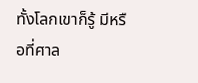ทั้งโลกเขาก็รู้ มีหรือที่ศาล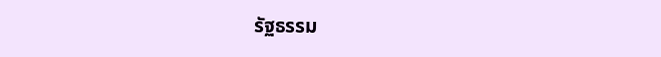รัฐธรรม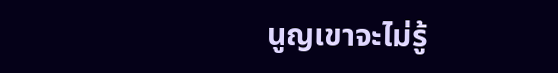นูญเขาจะไม่รู้